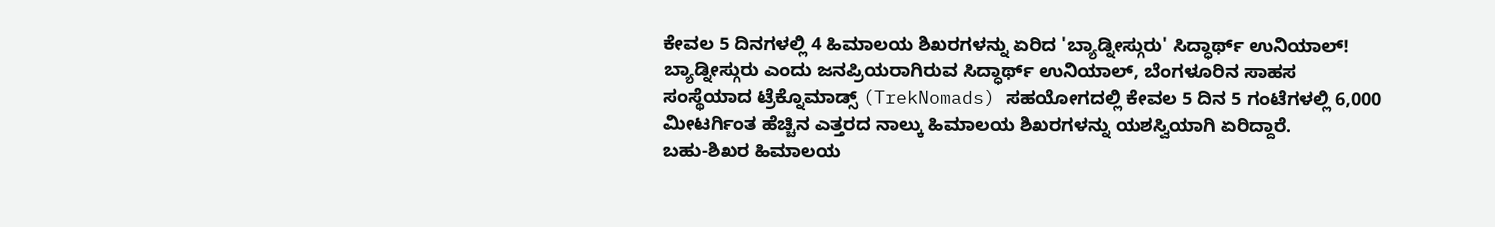ಕೇವಲ 5 ದಿನಗಳಲ್ಲಿ 4 ಹಿಮಾಲಯ ಶಿಖರಗಳನ್ನು ಏರಿದ 'ಬ್ಯಾಡ್ನೀಸ್ಗುರು' ಸಿದ್ಧಾರ್ಥ್ ಉನಿಯಾಲ್!
ಬ್ಯಾಡ್ನೀಸ್ಗುರು ಎಂದು ಜನಪ್ರಿಯರಾಗಿರುವ ಸಿದ್ಧಾರ್ಥ್ ಉನಿಯಾಲ್, ಬೆಂಗಳೂರಿನ ಸಾಹಸ ಸಂಸ್ಥೆಯಾದ ಟ್ರೆಕ್ನೊಮಾಡ್ಸ್ (TrekNomads) ಸಹಯೋಗದಲ್ಲಿ ಕೇವಲ 5 ದಿನ 5 ಗಂಟೆಗಳಲ್ಲಿ 6,000 ಮೀಟರ್ಗಿಂತ ಹೆಚ್ಚಿನ ಎತ್ತರದ ನಾಲ್ಕು ಹಿಮಾಲಯ ಶಿಖರಗಳನ್ನು ಯಶಸ್ವಿಯಾಗಿ ಏರಿದ್ದಾರೆ.
ಬಹು-ಶಿಖರ ಹಿಮಾಲಯ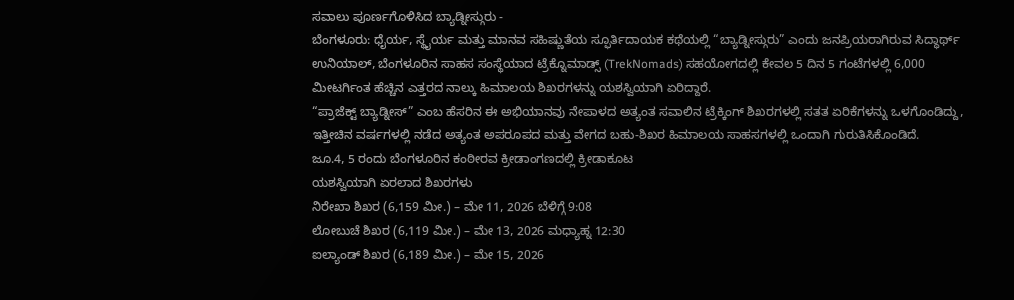ಸವಾಲು ಪೂರ್ಣಗೊಳಿಸಿದ ಬ್ಯಾಡ್ನೀಸ್ಗುರು -
ಬೆಂಗಳೂರು: ಧೈರ್ಯ, ಸ್ಥೈರ್ಯ ಮತ್ತು ಮಾನವ ಸಹಿಷ್ಣುತೆಯ ಸ್ಫೂರ್ತಿದಾಯಕ ಕಥೆಯಲ್ಲಿ “ಬ್ಯಾಡ್ನೀಸ್ಗುರು” ಎಂದು ಜನಪ್ರಿಯರಾಗಿರುವ ಸಿದ್ಧಾರ್ಥ್ ಉನಿಯಾಲ್, ಬೆಂಗಳೂರಿನ ಸಾಹಸ ಸಂಸ್ಥೆಯಾದ ಟ್ರೆಕ್ನೊಮಾಡ್ಸ್ (TrekNomads) ಸಹಯೋಗದಲ್ಲಿ ಕೇವಲ 5 ದಿನ 5 ಗಂಟೆಗಳಲ್ಲಿ 6,000 ಮೀಟರ್ಗಿಂತ ಹೆಚ್ಚಿನ ಎತ್ತರದ ನಾಲ್ಕು ಹಿಮಾಲಯ ಶಿಖರಗಳನ್ನು ಯಶಸ್ವಿಯಾಗಿ ಏರಿದ್ದಾರೆ.
“ಪ್ರಾಜೆಕ್ಟ್ ಬ್ಯಾಡ್ನೀಸ್” ಎಂಬ ಹೆಸರಿನ ಈ ಅಭಿಯಾನವು ನೇಪಾಳದ ಅತ್ಯಂತ ಸವಾಲಿನ ಟ್ರೆಕ್ಕಿಂಗ್ ಶಿಖರಗಳಲ್ಲಿ ಸತತ ಏರಿಕೆಗಳನ್ನು ಒಳಗೊಂಡಿದ್ದು, ಇತ್ತೀಚಿನ ವರ್ಷಗಳಲ್ಲಿ ನಡೆದ ಅತ್ಯಂತ ಅಪರೂಪದ ಮತ್ತು ವೇಗದ ಬಹು-ಶಿಖರ ಹಿಮಾಲಯ ಸಾಹಸಗಳಲ್ಲಿ ಒಂದಾಗಿ ಗುರುತಿಸಿಕೊಂಡಿದೆ.
ಜೂ.4, 5 ರಂದು ಬೆಂಗಳೂರಿನ ಕಂಠೀರವ ಕ್ರೀಡಾಂಗಣದಲ್ಲಿ ಕ್ರೀಡಾಕೂಟ
ಯಶಸ್ವಿಯಾಗಿ ಏರಲಾದ ಶಿಖರಗಳು
ನಿರೇಖಾ ಶಿಖರ (6,159 ಮೀ.) – ಮೇ 11, 2026 ಬೆಳಿಗ್ಗೆ 9:08
ಲೋಬುಚೆ ಶಿಖರ (6,119 ಮೀ.) – ಮೇ 13, 2026 ಮಧ್ಯಾಹ್ನ 12:30
ಐಲ್ಯಾಂಡ್ ಶಿಖರ (6,189 ಮೀ.) – ಮೇ 15, 2026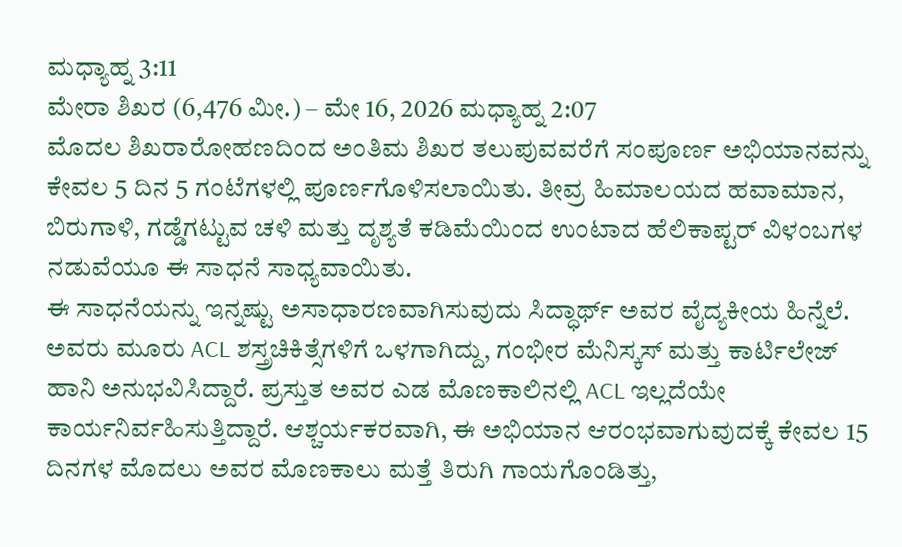ಮಧ್ಯಾಹ್ನ 3:11
ಮೇರಾ ಶಿಖರ (6,476 ಮೀ.) – ಮೇ 16, 2026 ಮಧ್ಯಾಹ್ನ 2:07
ಮೊದಲ ಶಿಖರಾರೋಹಣದಿಂದ ಅಂತಿಮ ಶಿಖರ ತಲುಪುವವರೆಗೆ ಸಂಪೂರ್ಣ ಅಭಿಯಾನವನ್ನು ಕೇವಲ 5 ದಿನ 5 ಗಂಟೆಗಳಲ್ಲಿ ಪೂರ್ಣಗೊಳಿಸಲಾಯಿತು. ತೀವ್ರ ಹಿಮಾಲಯದ ಹವಾಮಾನ, ಬಿರುಗಾಳಿ, ಗಡ್ಡೆಗಟ್ಟುವ ಚಳಿ ಮತ್ತು ದೃಶ್ಯತೆ ಕಡಿಮೆಯಿಂದ ಉಂಟಾದ ಹೆಲಿಕಾಪ್ಟರ್ ವಿಳಂಬಗಳ ನಡುವೆಯೂ ಈ ಸಾಧನೆ ಸಾಧ್ಯವಾಯಿತು.
ಈ ಸಾಧನೆಯನ್ನು ಇನ್ನಷ್ಟು ಅಸಾಧಾರಣವಾಗಿಸುವುದು ಸಿದ್ಧಾರ್ಥ್ ಅವರ ವೈದ್ಯಕೀಯ ಹಿನ್ನೆಲೆ. ಅವರು ಮೂರು ACL ಶಸ್ತ್ರಚಿಕಿತ್ಸೆಗಳಿಗೆ ಒಳಗಾಗಿದ್ದು, ಗಂಭೀರ ಮೆನಿಸ್ಕಸ್ ಮತ್ತು ಕಾರ್ಟಿಲೇಜ್ ಹಾನಿ ಅನುಭವಿಸಿದ್ದಾರೆ. ಪ್ರಸ್ತುತ ಅವರ ಎಡ ಮೊಣಕಾಲಿನಲ್ಲಿ ACL ಇಲ್ಲದೆಯೇ ಕಾರ್ಯನಿರ್ವಹಿಸುತ್ತಿದ್ದಾರೆ. ಆಶ್ಚರ್ಯಕರವಾಗಿ, ಈ ಅಭಿಯಾನ ಆರಂಭವಾಗುವುದಕ್ಕೆ ಕೇವಲ 15 ದಿನಗಳ ಮೊದಲು ಅವರ ಮೊಣಕಾಲು ಮತ್ತೆ ತಿರುಗಿ ಗಾಯಗೊಂಡಿತ್ತು,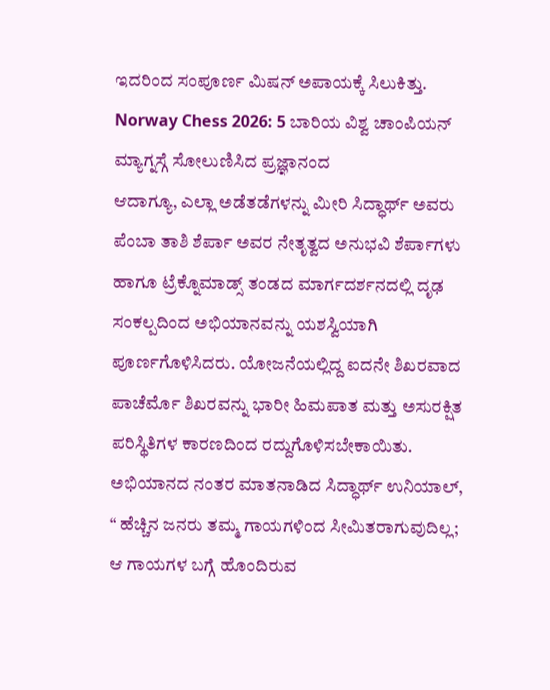ಇದರಿಂದ ಸಂಪೂರ್ಣ ಮಿಷನ್ ಅಪಾಯಕ್ಕೆ ಸಿಲುಕಿತ್ತು.
Norway Chess 2026: 5 ಬಾರಿಯ ವಿಶ್ವ ಚಾಂಪಿಯನ್ ಮ್ಯಾಗ್ನಸ್ಗೆ ಸೋಲುಣಿಸಿದ ಪ್ರಜ್ಞಾನಂದ
ಆದಾಗ್ಯೂ, ಎಲ್ಲಾ ಅಡೆತಡೆಗಳನ್ನು ಮೀರಿ ಸಿದ್ಧಾರ್ಥ್ ಅವರು ಪೆಂಬಾ ತಾಶಿ ಶೆರ್ಪಾ ಅವರ ನೇತೃತ್ವದ ಅನುಭವಿ ಶೆರ್ಪಾಗಳು ಹಾಗೂ ಟ್ರೆಕ್ನೊಮಾಡ್ಸ್ ತಂಡದ ಮಾರ್ಗದರ್ಶನದಲ್ಲಿ ದೃಢ ಸಂಕಲ್ಪದಿಂದ ಅಭಿಯಾನವನ್ನು ಯಶಸ್ವಿಯಾಗಿ ಪೂರ್ಣಗೊಳಿಸಿದರು. ಯೋಜನೆಯಲ್ಲಿದ್ದ ಐದನೇ ಶಿಖರವಾದ ಪಾಚೆರ್ಮೊ ಶಿಖರವನ್ನು ಭಾರೀ ಹಿಮಪಾತ ಮತ್ತು ಅಸುರಕ್ಷಿತ ಪರಿಸ್ಥಿತಿಗಳ ಕಾರಣದಿಂದ ರದ್ದುಗೊಳಿಸಬೇಕಾಯಿತು.
ಅಭಿಯಾನದ ನಂತರ ಮಾತನಾಡಿದ ಸಿದ್ಧಾರ್ಥ್ ಉನಿಯಾಲ್, “ ಹೆಚ್ಚಿನ ಜನರು ತಮ್ಮ ಗಾಯಗಳಿಂದ ಸೀಮಿತರಾಗುವುದಿಲ್ಲ; ಆ ಗಾಯಗಳ ಬಗ್ಗೆ ಹೊಂದಿರುವ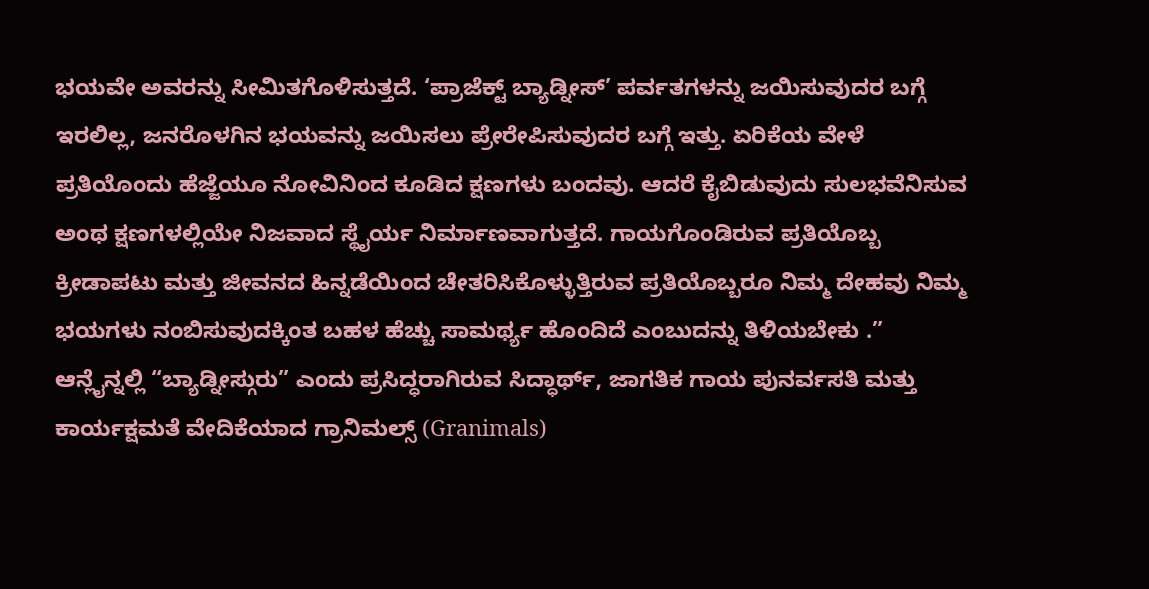ಭಯವೇ ಅವರನ್ನು ಸೀಮಿತಗೊಳಿಸುತ್ತದೆ. ‘ಪ್ರಾಜೆಕ್ಟ್ ಬ್ಯಾಡ್ನೀಸ್’ ಪರ್ವತಗಳನ್ನು ಜಯಿಸುವುದರ ಬಗ್ಗೆ ಇರಲಿಲ್ಲ, ಜನರೊಳಗಿನ ಭಯವನ್ನು ಜಯಿಸಲು ಪ್ರೇರೇಪಿಸುವುದರ ಬಗ್ಗೆ ಇತ್ತು. ಏರಿಕೆಯ ವೇಳೆ ಪ್ರತಿಯೊಂದು ಹೆಜ್ಜೆಯೂ ನೋವಿನಿಂದ ಕೂಡಿದ ಕ್ಷಣಗಳು ಬಂದವು. ಆದರೆ ಕೈಬಿಡುವುದು ಸುಲಭವೆನಿಸುವ ಅಂಥ ಕ್ಷಣಗಳಲ್ಲಿಯೇ ನಿಜವಾದ ಸ್ಥೈರ್ಯ ನಿರ್ಮಾಣವಾಗುತ್ತದೆ. ಗಾಯಗೊಂಡಿರುವ ಪ್ರತಿಯೊಬ್ಬ ಕ್ರೀಡಾಪಟು ಮತ್ತು ಜೀವನದ ಹಿನ್ನಡೆಯಿಂದ ಚೇತರಿಸಿಕೊಳ್ಳುತ್ತಿರುವ ಪ್ರತಿಯೊಬ್ಬರೂ ನಿಮ್ಮ ದೇಹವು ನಿಮ್ಮ ಭಯಗಳು ನಂಬಿಸುವುದಕ್ಕಿಂತ ಬಹಳ ಹೆಚ್ಚು ಸಾಮರ್ಥ್ಯ ಹೊಂದಿದೆ ಎಂಬುದನ್ನು ತಿಳಿಯಬೇಕು .”
ಆನ್ಲೈನ್ನಲ್ಲಿ “ಬ್ಯಾಡ್ನೀಸ್ಗುರು” ಎಂದು ಪ್ರಸಿದ್ಧರಾಗಿರುವ ಸಿದ್ಧಾರ್ಥ್, ಜಾಗತಿಕ ಗಾಯ ಪುನರ್ವಸತಿ ಮತ್ತು ಕಾರ್ಯಕ್ಷಮತೆ ವೇದಿಕೆಯಾದ ಗ್ರಾನಿಮಲ್ಸ್ (Granimals)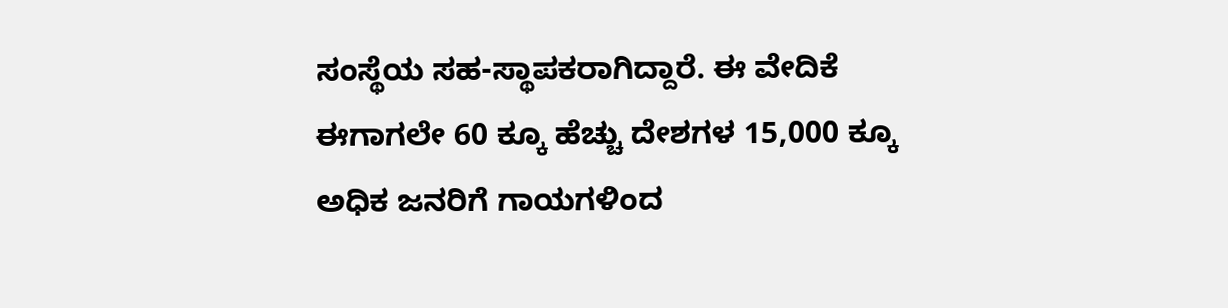ಸಂಸ್ಥೆಯ ಸಹ-ಸ್ಥಾಪಕರಾಗಿದ್ದಾರೆ. ಈ ವೇದಿಕೆ ಈಗಾಗಲೇ 60 ಕ್ಕೂ ಹೆಚ್ಚು ದೇಶಗಳ 15,000 ಕ್ಕೂ ಅಧಿಕ ಜನರಿಗೆ ಗಾಯಗಳಿಂದ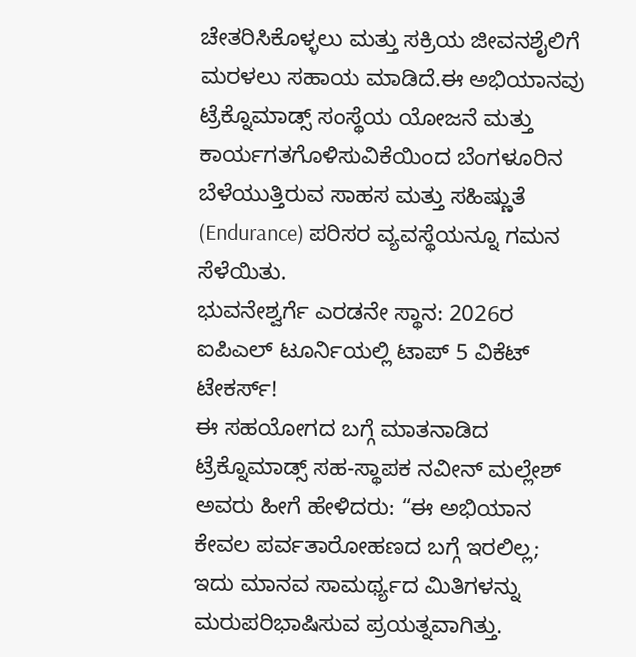ಚೇತರಿಸಿಕೊಳ್ಳಲು ಮತ್ತು ಸಕ್ರಿಯ ಜೀವನಶೈಲಿಗೆ ಮರಳಲು ಸಹಾಯ ಮಾಡಿದೆ.ಈ ಅಭಿಯಾನವು ಟ್ರೆಕ್ನೊಮಾಡ್ಸ್ ಸಂಸ್ಥೆಯ ಯೋಜನೆ ಮತ್ತು ಕಾರ್ಯಗತಗೊಳಿಸುವಿಕೆಯಿಂದ ಬೆಂಗಳೂರಿನ ಬೆಳೆಯುತ್ತಿರುವ ಸಾಹಸ ಮತ್ತು ಸಹಿಷ್ಣುತೆ (Endurance) ಪರಿಸರ ವ್ಯವಸ್ಥೆಯನ್ನೂ ಗಮನ ಸೆಳೆಯಿತು.
ಭುವನೇಶ್ವರ್ಗೆ ಎರಡನೇ ಸ್ಥಾನ: 2026ರ ಐಪಿಎಲ್ ಟೂರ್ನಿಯಲ್ಲಿ ಟಾಪ್ 5 ವಿಕೆಟ್ ಟೇಕರ್ಸ್!
ಈ ಸಹಯೋಗದ ಬಗ್ಗೆ ಮಾತನಾಡಿದ ಟ್ರೆಕ್ನೊಮಾಡ್ಸ್ ಸಹ-ಸ್ಥಾಪಕ ನವೀನ್ ಮಲ್ಲೇಶ್ ಅವರು ಹೀಗೆ ಹೇಳಿದರು: “ಈ ಅಭಿಯಾನ ಕೇವಲ ಪರ್ವತಾರೋಹಣದ ಬಗ್ಗೆ ಇರಲಿಲ್ಲ; ಇದು ಮಾನವ ಸಾಮರ್ಥ್ಯದ ಮಿತಿಗಳನ್ನು ಮರುಪರಿಭಾಷಿಸುವ ಪ್ರಯತ್ನವಾಗಿತ್ತು.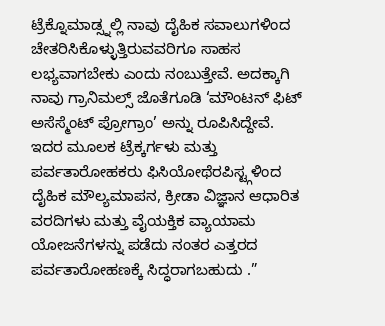ಟ್ರೆಕ್ನೊಮಾಡ್ಸ್ನಲ್ಲಿ ನಾವು ದೈಹಿಕ ಸವಾಲುಗಳಿಂದ ಚೇತರಿಸಿಕೊಳ್ಳುತ್ತಿರುವವರಿಗೂ ಸಾಹಸ ಲಭ್ಯವಾಗಬೇಕು ಎಂದು ನಂಬುತ್ತೇವೆ. ಅದಕ್ಕಾಗಿ ನಾವು ಗ್ರಾನಿಮಲ್ಸ್ ಜೊತೆಗೂಡಿ ‘ಮೌಂಟನ್ ಫಿಟ್ ಅಸೆಸ್ಮೆಂಟ್ ಪ್ರೋಗ್ರಾಂ’ ಅನ್ನು ರೂಪಿಸಿದ್ದೇವೆ. ಇದರ ಮೂಲಕ ಟ್ರೆಕ್ಕರ್ಗಳು ಮತ್ತು ಪರ್ವತಾರೋಹಕರು ಫಿಸಿಯೋಥೆರಪಿಸ್ಟ್ಗಳಿಂದ ದೈಹಿಕ ಮೌಲ್ಯಮಾಪನ, ಕ್ರೀಡಾ ವಿಜ್ಞಾನ ಆಧಾರಿತ ವರದಿಗಳು ಮತ್ತು ವೈಯಕ್ತಿಕ ವ್ಯಾಯಾಮ ಯೋಜನೆಗಳನ್ನು ಪಡೆದು ನಂತರ ಎತ್ತರದ ಪರ್ವತಾರೋಹಣಕ್ಕೆ ಸಿದ್ಧರಾಗಬಹುದು .”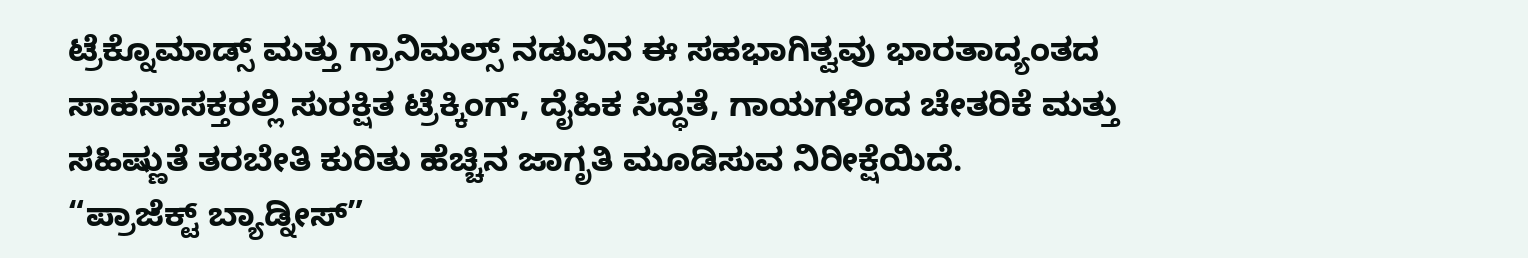ಟ್ರೆಕ್ನೊಮಾಡ್ಸ್ ಮತ್ತು ಗ್ರಾನಿಮಲ್ಸ್ ನಡುವಿನ ಈ ಸಹಭಾಗಿತ್ವವು ಭಾರತಾದ್ಯಂತದ ಸಾಹಸಾಸಕ್ತರಲ್ಲಿ ಸುರಕ್ಷಿತ ಟ್ರೆಕ್ಕಿಂಗ್, ದೈಹಿಕ ಸಿದ್ಧತೆ, ಗಾಯಗಳಿಂದ ಚೇತರಿಕೆ ಮತ್ತು ಸಹಿಷ್ಣುತೆ ತರಬೇತಿ ಕುರಿತು ಹೆಚ್ಚಿನ ಜಾಗೃತಿ ಮೂಡಿಸುವ ನಿರೀಕ್ಷೆಯಿದೆ.
“ಪ್ರಾಜೆಕ್ಟ್ ಬ್ಯಾಡ್ನೀಸ್”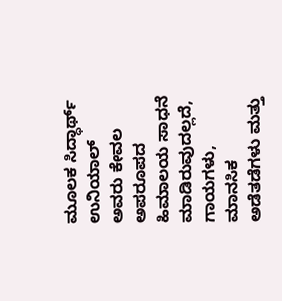ಮೂಲಕ ಸಿದ್ಧಾರ್ಥ್ ಉನಿಯಾಲ್ ಅವರು ಕೇವಲ ಅಪರೂಪದ ಹಿಮಾಲಯ ಸಾಧನೆ ಮಾಡಿರುವುದಲ್ಲದೆ, ಗಾಯಗಳು, ಮಾನಸಿಕ ಅಡೆತಡೆಗಳು ಮತ್ತು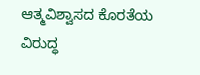ಆತ್ಮವಿಶ್ವಾಸದ ಕೊರತೆಯ ವಿರುದ್ಧ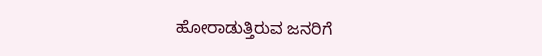ಹೋರಾಡುತ್ತಿರುವ ಜನರಿಗೆ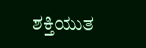ಶಕ್ತಿಯುತ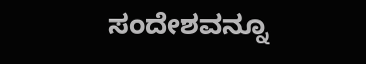ಸಂದೇಶವನ್ನೂ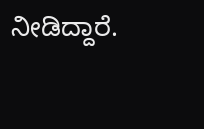ನೀಡಿದ್ದಾರೆ.